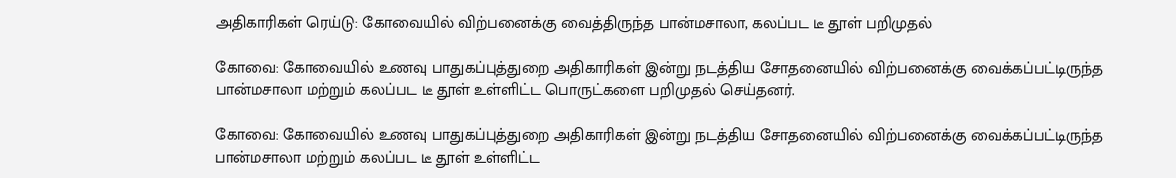அதிகாரிகள் ரெய்டு: கோவையில் விற்பனைக்கு வைத்திருந்த பான்மசாலா, கலப்பட டீ தூள் பறிமுதல்

கோவை: கோவையில் உணவு பாதுகப்புத்துறை அதிகாரிகள் இன்று நடத்திய சோதனையில் விற்பனைக்கு வைக்கப்பட்டிருந்த பான்மசாலா மற்றும் கலப்பட டீ தூள் உள்ளிட்ட பொருட்களை பறிமுதல் செய்தனர்.

கோவை: கோவையில் உணவு பாதுகப்புத்துறை அதிகாரிகள் இன்று நடத்திய சோதனையில் விற்பனைக்கு வைக்கப்பட்டிருந்த பான்மசாலா மற்றும் கலப்பட டீ தூள் உள்ளிட்ட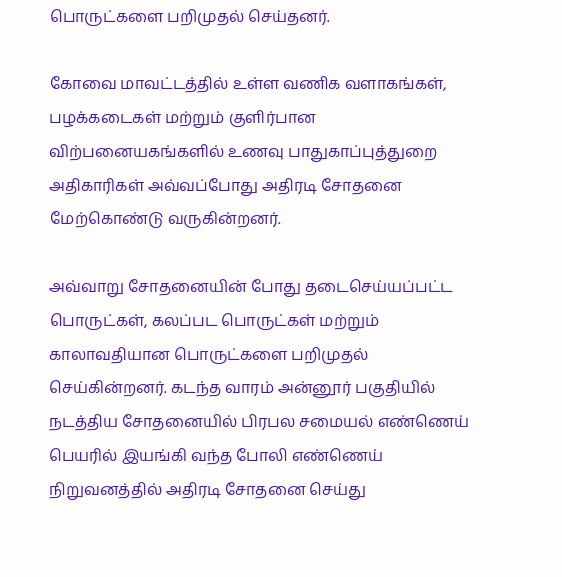பொருட்களை பறிமுதல் செய்தனர்.

கோவை மாவட்டத்தில் உள்ள வணிக வளாகங்கள், பழக்கடைகள் மற்றும் குளிர்பான விற்பனையகங்களில் உணவு பாதுகாப்புத்துறை அதிகாரிகள் அவ்வப்போது அதிரடி சோதனை மேற்கொண்டு வருகின்றனர்.

அவ்வாறு சோதனையின் போது தடைசெய்யப்பட்ட பொருட்கள், கலப்பட பொருட்கள் மற்றும் காலாவதியான பொருட்களை பறிமுதல் செய்கின்றனர். கடந்த வாரம் அன்னூர் பகுதியில் நடத்திய சோதனையில் பிரபல சமையல் எண்ணெய் பெயரில் இயங்கி வந்த போலி எண்ணெய் நிறுவனத்தில் அதிரடி சோதனை செய்து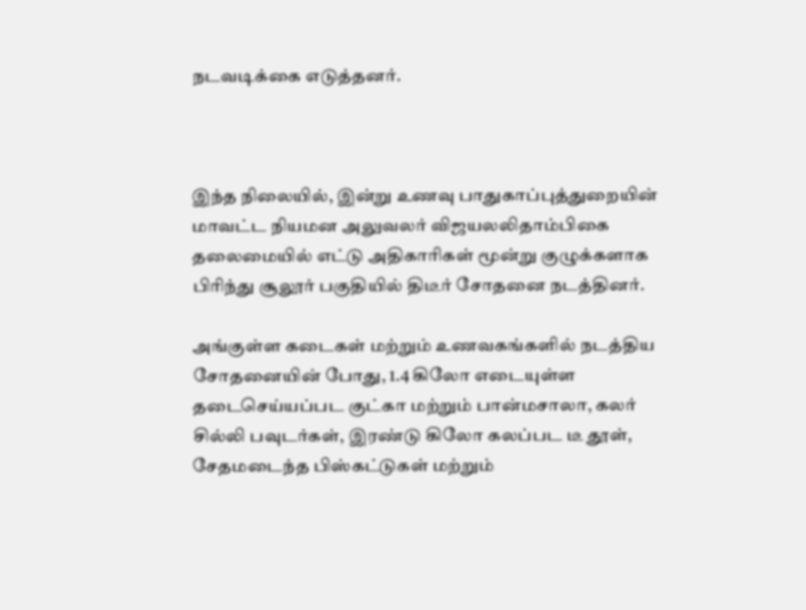நடவடிக்கை எடுத்தனர்.



இந்த நிலையில், இன்று உணவு பாதுகாப்புத்துறையின் மாவட்ட நியமன அலுவலர் விஜயலலிதாம்பிகை தலைமையில் எட்டு அதிகாரிகள் மூன்று குழுக்களாக பிரிந்து சூலூர் பகுதியில் திடீர் சோதனை நடத்தினர்.

அங்குள்ள கடைகள் மற்றும் உணவகங்களில் நடத்திய சோதனையின் போது, 1.4 கிலோ எடையுள்ள தடைசெய்யப்பட குட்கா மற்றும் பான்மசாலா, கலர் சில்லி பவுடர்கள், இரண்டு கிலோ கலப்பட டீ தூள், சேதமடைந்த பிஸ்கட்டுகள் மற்றும்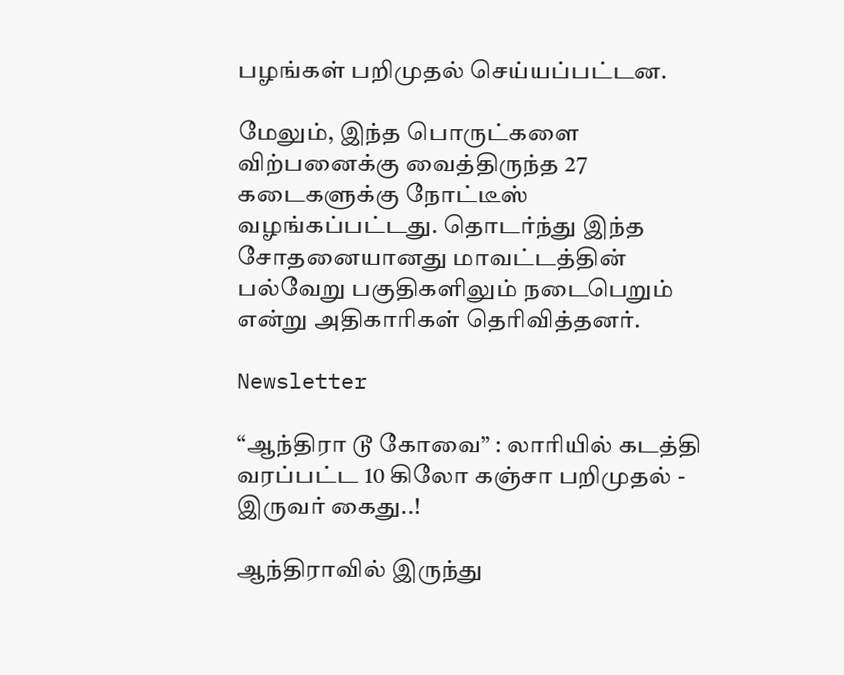பழங்கள் பறிமுதல் செய்யப்பட்டன.

மேலும், இந்த பொருட்களை விற்பனைக்கு வைத்திருந்த 27 கடைகளுக்கு நோட்டீஸ் வழங்கப்பட்டது. தொடர்ந்து இந்த சோதனையானது மாவட்டத்தின் பல்வேறு பகுதிகளிலும் நடைபெறும் என்று அதிகாரிகள் தெரிவித்தனர்.

Newsletter

“ஆந்திரா டூ கோவை” : லாரியில் கடத்தி வரப்பட்ட 10 கிலோ கஞ்சா பறிமுதல் - இருவர் கைது..!

ஆந்திராவில் இருந்து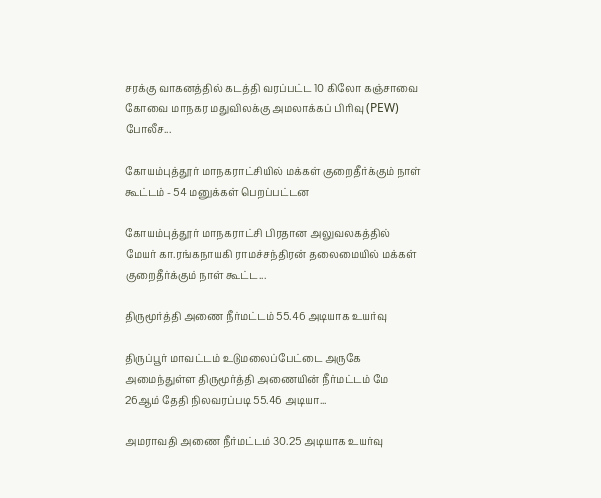சரக்கு வாகனத்தில் கடத்தி வரப்பட்ட 10 கிலோ கஞ்சாவை கோவை மாநகர மதுவிலக்கு அமலாக்கப் பிரிவு (PEW) போலீச...

கோயம்புத்தூர் மாநகராட்சியில் மக்கள் குறைதீர்க்கும் நாள் கூட்டம் - 54 மனுக்கள் பெறப்பட்டன

கோயம்புத்தூர் மாநகராட்சி பிரதான அலுவலகத்தில் மேயர் கா.ரங்கநாயகி ராமச்சந்திரன் தலைமையில் மக்கள் குறைதீர்க்கும் நாள் கூட்ட...

திருமூர்த்தி அணை நீர்மட்டம் 55.46 அடியாக உயர்வு

திருப்பூர் மாவட்டம் உடுமலைப்பேட்டை அருகே அமைந்துள்ள திருமூர்த்தி அணையின் நீர்மட்டம் மே 26ஆம் தேதி நிலவரப்படி 55.46 அடியா...

அமராவதி அணை நீர்மட்டம் 30.25 அடியாக உயர்வு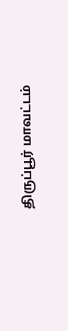திருப்பூர் மாவட்டம்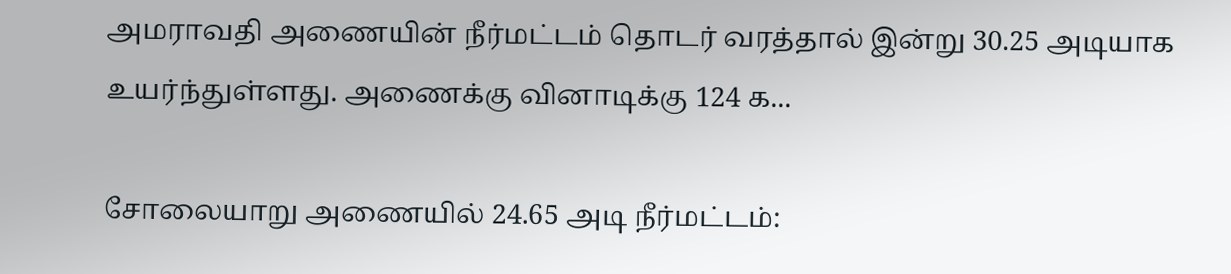அமராவதி அணையின் நீர்மட்டம் தொடர் வரத்தால் இன்று 30.25 அடியாக உயர்ந்துள்ளது. அணைக்கு வினாடிக்கு 124 க...

சோலையாறு அணையில் 24.65 அடி நீர்மட்டம்: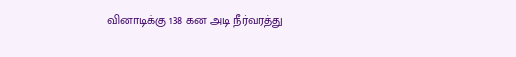வினாடிக்கு 138 கன அடி நீர்வரத்து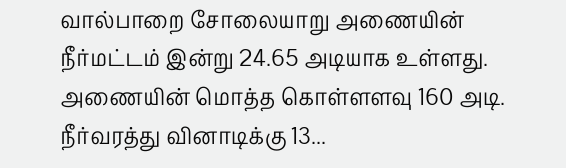வால்பாறை சோலையாறு அணையின் நீர்மட்டம் இன்று 24.65 அடியாக உள்ளது. அணையின் மொத்த கொள்ளளவு 160 அடி. நீர்வரத்து வினாடிக்கு 13...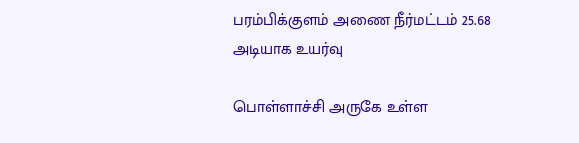பரம்பிக்குளம் அணை நீர்மட்டம் 25.68 அடியாக உயர்வு

பொள்ளாச்சி அருகே உள்ள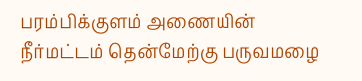பரம்பிக்குளம் அணையின் நீர்மட்டம் தென்மேற்கு பருவமழை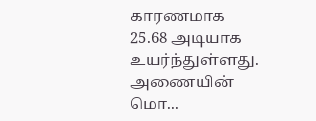காரணமாக 25.68 அடியாக உயர்ந்துள்ளது. அணையின் மொ...